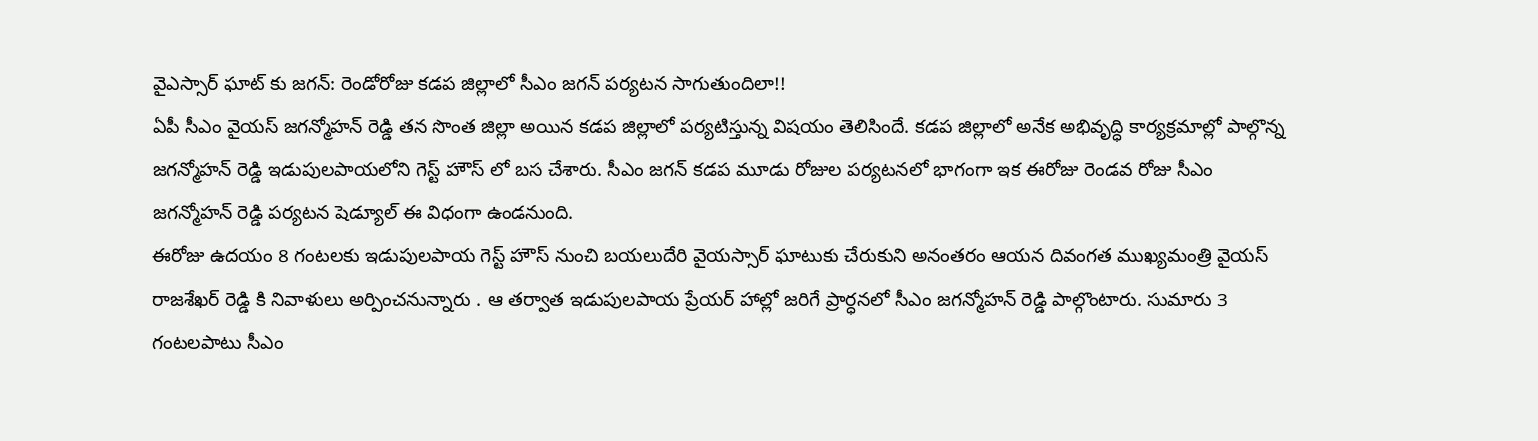వైఎస్సార్ ఘాట్ కు జగన్: రెండోరోజు కడప జిల్లాలో సీఎం జగన్ పర్యటన సాగుతుందిలా!!
ఏపీ సీఎం వైయస్ జగన్మోహన్ రెడ్డి తన సొంత జిల్లా అయిన కడప జిల్లాలో పర్యటిస్తున్న విషయం తెలిసిందే. కడప జిల్లాలో అనేక అభివృద్ధి కార్యక్రమాల్లో పాల్గొన్న జగన్మోహన్ రెడ్డి ఇడుపులపాయలోని గెస్ట్ హౌస్ లో బస చేశారు. సీఎం జగన్ కడప మూడు రోజుల పర్యటనలో భాగంగా ఇక ఈరోజు రెండవ రోజు సీఎం జగన్మోహన్ రెడ్డి పర్యటన షెడ్యూల్ ఈ విధంగా ఉండనుంది.
ఈరోజు ఉదయం 8 గంటలకు ఇడుపులపాయ గెస్ట్ హౌస్ నుంచి బయలుదేరి వైయస్సార్ ఘాటుకు చేరుకుని అనంతరం ఆయన దివంగత ముఖ్యమంత్రి వైయస్ రాజశేఖర్ రెడ్డి కి నివాళులు అర్పించనున్నారు . ఆ తర్వాత ఇడుపులపాయ ప్రేయర్ హాల్లో జరిగే ప్రార్ధనలో సీఎం జగన్మోహన్ రెడ్డి పాల్గొంటారు. సుమారు 3 గంటలపాటు సీఎం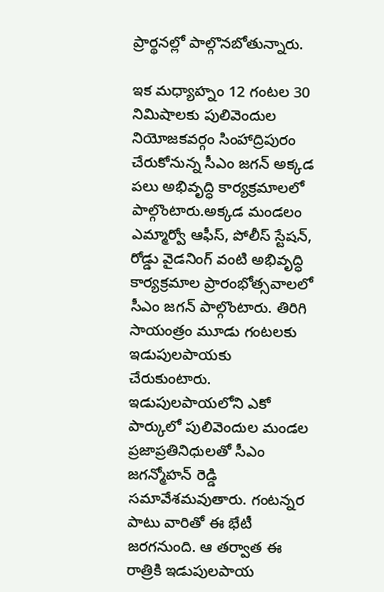ప్రార్థనల్లో పాల్గొనబోతున్నారు.

ఇక మధ్యాహ్నం 12 గంటల 30 నిమిషాలకు పులివెందుల నియోజకవర్గం సింహాద్రిపురం చేరుకోనున్న సీఎం జగన్ అక్కడ పలు అభివృద్ధి కార్యక్రమాలలో పాల్గొంటారు.అక్కడ మండలం ఎమ్మార్వో ఆఫీస్, పోలీస్ స్టేషన్, రోడ్డు వైడనింగ్ వంటి అభివృద్ధి కార్యక్రమాల ప్రారంభోత్సవాలలో సీఎం జగన్ పాల్గొంటారు. తిరిగి సాయంత్రం మూడు గంటలకు ఇడుపులపాయకు చేరుకుంటారు.
ఇడుపులపాయలోని ఎకో పార్కులో పులివెందుల మండల ప్రజాప్రతినిధులతో సీఎం జగన్మోహన్ రెడ్డి సమావేశమవుతారు. గంటన్నర పాటు వారితో ఈ భేటీ జరగనుంది. ఆ తర్వాత ఈ రాత్రికి ఇడుపులపాయ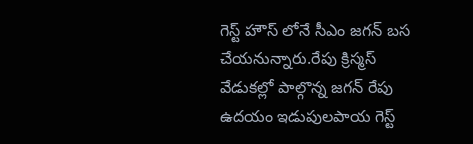గెస్ట్ హౌస్ లోనే సీఎం జగన్ బస చేయనున్నారు.రేపు క్రిస్మస్ వేడుకల్లో పాల్గొన్న జగన్ రేపు ఉదయం ఇడుపులపాయ గెస్ట్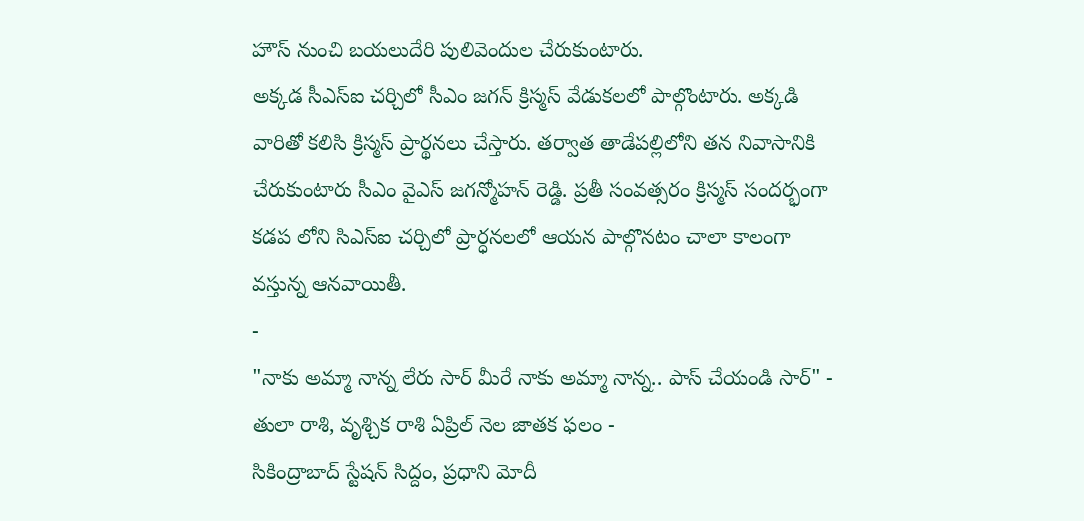హౌస్ నుంచి బయలుదేరి పులివెందుల చేరుకుంటారు.
అక్కడ సీఎస్ఐ చర్చిలో సీఎం జగన్ క్రిస్మస్ వేడుకలలో పాల్గొంటారు. అక్కడి వారితో కలిసి క్రిస్మస్ ప్రార్థనలు చేస్తారు. తర్వాత తాడేపల్లిలోని తన నివాసానికి చేరుకుంటారు సీఎం వైఎస్ జగన్మోహన్ రెడ్డి. ప్రతీ సంవత్సరం క్రిస్మస్ సందర్భంగా కడప లోని సిఎస్ఐ చర్చిలో ప్రార్ధనలలో ఆయన పాల్గొనటం చాలా కాలంగా వస్తున్న ఆనవాయితీ.
-
"నాకు అమ్మా నాన్న లేరు సార్ మీరే నాకు అమ్మా నాన్న.. పాస్ చేయండి సార్" -
తులా రాశి, వృశ్చిక రాశి ఏప్రిల్ నెల జాతక ఫలం -
సికింద్రాబాద్ స్టేషన్ సిద్దం, ప్రధాని మోదీ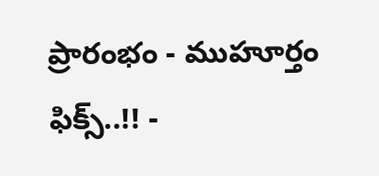ప్రారంభం - ముహూర్తం ఫిక్స్..!! -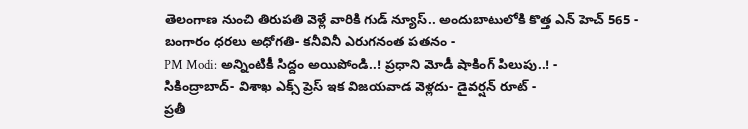తెలంగాణ నుంచి తిరుపతి వెళ్లే వారికి గుడ్ న్యూస్.. అందుబాటులోకి కొత్త ఎన్ హెచ్ 565 -
బంగారం ధరలు అధోగతి- కనీవినీ ఎరుగనంత పతనం -
PM Modi: అన్నింటికీ సిద్దం అయిపోండి..! ప్రధాని మోడీ షాకింగ్ పిలుపు..! -
సికింద్రాబాద్- విశాఖ ఎక్స్ ప్రెస్ ఇక విజయవాడ వెళ్లదు- డైవర్షన్ రూట్ -
ప్రతీ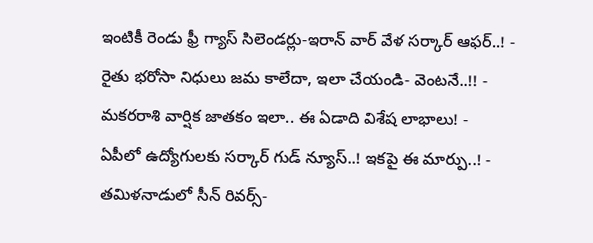ఇంటికీ రెండు ఫ్రీ గ్యాస్ సిలెండర్లు-ఇరాన్ వార్ వేళ సర్కార్ ఆఫర్..! -
రైతు భరోసా నిధులు జమ కాలేదా, ఇలా చేయండి- వెంటనే..!! -
మకరరాశి వార్షిక జాతకం ఇలా.. ఈ ఏడాది విశేష లాభాలు! -
ఏపీలో ఉద్యోగులకు సర్కార్ గుడ్ న్యూస్..! ఇకపై ఈ మార్పు..! -
తమిళనాడులో సీన్ రివర్స్-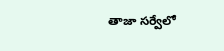తాజా సర్వేలో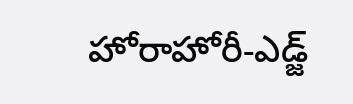హోరాహోరీ-ఎడ్జ్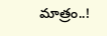మాత్రం..!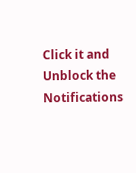Click it and Unblock the Notifications